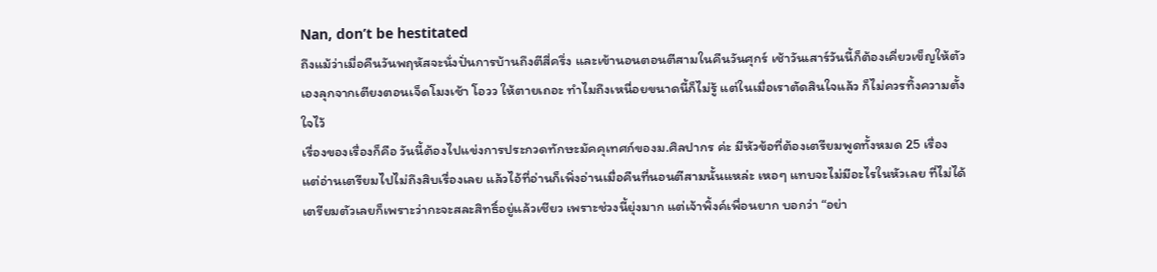Nan, don’t be hestitated
ถึงแม้ว่าเมื่อคืนวันพฤหัสจะนั่งปั่นการบ้านถึงตีสี่ครึ่ง และเข้านอนตอนตีสามในคืนวันศุกร์ เช้าวันเสาร์วันนี้ก็ต้องเคี่ยวเข็ญให้ตัวเองลุกจากเตียงตอนเจ็ดโมงเช้า โอวว ให้ตายเถอะ ทำไมถึงเหนื่อยขนาดนี้ก็ไม่รู้ แต่ในเมื่อเราตัดสินใจแล้ว ก็ไม่ควรทิ้งความตั้งใจไว้
เรื่องของเรื่องก็คือ วันนี้ต้องไปแข่งการประกวดทักษะมัคคุเทศก์ของม.ศิลปากร ค่ะ มีหัวข้อที่ต้องเตรียมพูดทั้งหมด 25 เรื่อง แต่อ่านเตรียมไปไม่ถึงสิบเรื่องเลย แล้วไอ้ที่อ่านก็เพิ่งอ่านเมื่อคืนที่นอนตีสามนั้นแหล่ะ เหอๆ แทบจะไม่มีอะไรในหัวเลย ที่ไม่ได้เตรียมตัวเลยก็เพราะว่ากะจะสละสิทธิ์อยู่แล้วเชียว เพราะช่วงนี้ยุ่งมาก แต่เจ้าพิ้งค์เพื่อนยาก บอกว่า “อย่า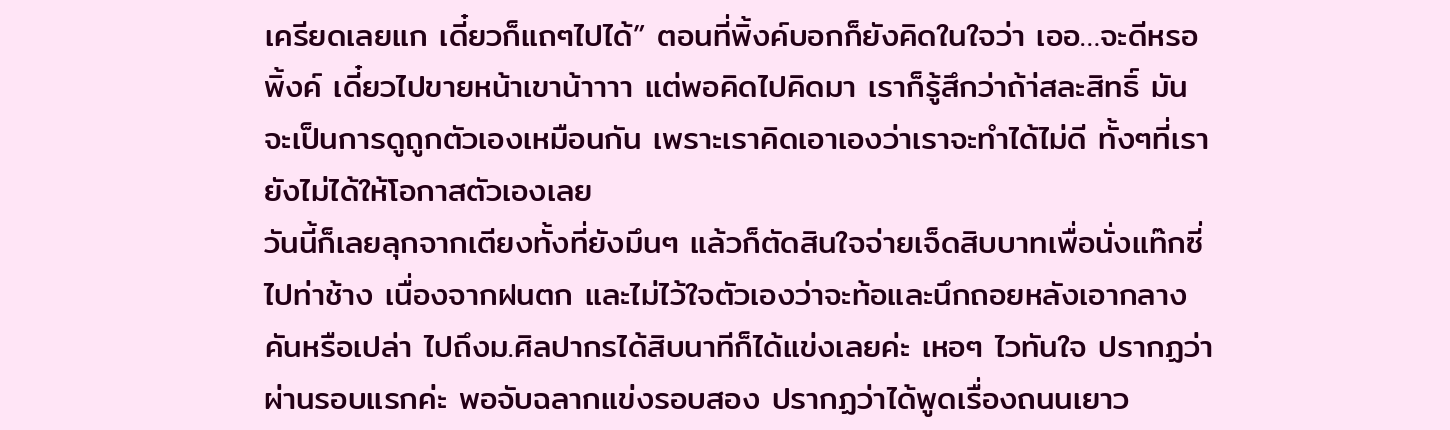เครียดเลยแก เดี๋ยวก็แถๆไปได้” ตอนที่พิ้งค์บอกก็ยังคิดในใจว่า เออ…จะดีหรอพิ้งค์ เดี๋ยวไปขายหน้าเขาน้าาาา แต่พอคิดไปคิดมา เราก็รู้สึกว่าถ้า่สละสิทธิ์ มันจะเป็นการดูถูกตัวเองเหมือนกัน เพราะเราคิดเอาเองว่าเราจะทำได้ไม่ดี ทั้งๆที่เรายังไม่ได้ให้โอกาสตัวเองเลย
วันนี้ก็เลยลุกจากเตียงทั้งที่ยังมึนๆ แล้วก็ตัดสินใจจ่ายเจ็ดสิบบาทเพื่อนั่งแท๊กซี่ไปท่าช้าง เนื่องจากฝนตก และไม่ไว้ใจตัวเองว่าจะท้อและนึกถอยหลังเอากลางคันหรือเปล่า ไปถึงม.ศิลปากรได้สิบนาทีก็ได้แข่งเลยค่ะ เหอๆ ไวทันใจ ปรากฏว่าผ่านรอบแรกค่ะ พอจับฉลากแข่งรอบสอง ปรากฏว่าได้พูดเรื่องถนนเยาว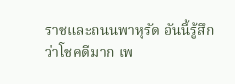ราชและถนนพาหุรัด อันนี้รู้สึกว่าโชคดีมาก เพ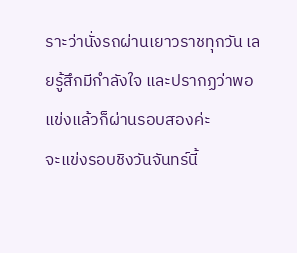ราะว่านั่งรถผ่านเยาวราชทุกวัน เลยรู้สึกมีกำลังใจ และปรากฏว่าพอแข่งแล้วก็ผ่านรอบสองค่ะ
จะแข่งรอบชิงวันจันทร์นี้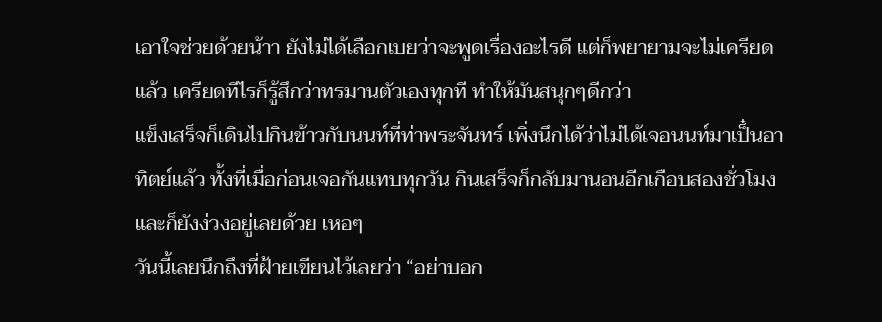เอาใจช่วยด้วยน้าา ยังไม่ได้เลือกเบยว่าจะพูดเรื่องอะไรดี แต่ก็พยายามจะไม่เครียดแล้ว เครียดทีไรก็รู้สึกว่าทรมานตัวเองทุกที ทำให้มันสนุกๆดีกว่า
แข็งเสร็จก็เดินไปกินข้าวกับนนท์ที่ท่าพระจันทร์ เพิ่งนึกได้ว่าไม่ได้เจอนนท์มาเป็๋นอาทิตย์แล้ว ทั้งที่เมื่อก่อนเจอกันแทบทุกวัน กินเสร็จก็กลับมานอนอีกเกือบสองชั่วโมง และก็ยังง่วงอยู่เลยด้วย เหอๆ
วันนี้เลยนึกถึงที่ฝ้ายเขียนไว้เลยว่า “อย่าบอก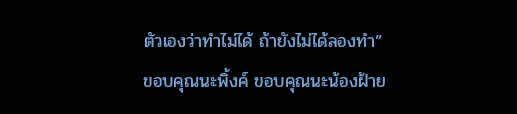ตัวเองว่าทำไม่ได้ ถ้ายังไม่ได้ลองทำ”
ขอบคุณนะพิ้งค์ ขอบคุณนะน้องฝ้าย